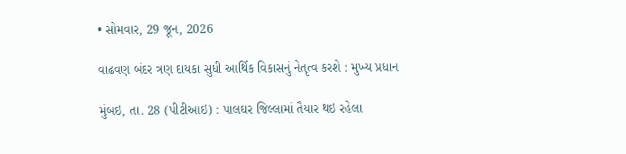• સોમવાર, 29 જૂન, 2026

વાઢવણ બંદર ત્રણ દાયકા સુધી આર્થિક વિકાસનું નેતૃત્વ કરશે : મુખ્ય પ્રધાન

મુંબઇ, તા. 28 (પીટીઆઇ) : પાલઘર જિલ્લામાં તૈયાર થઇ રહેલા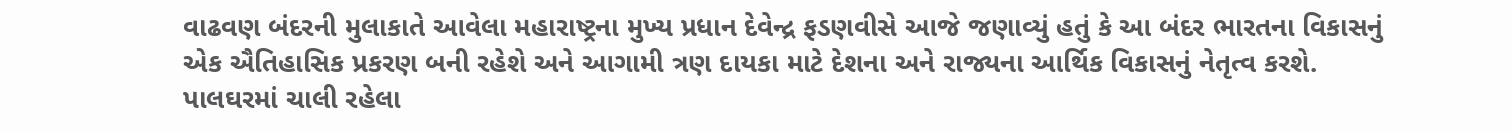વાઢવણ બંદરની મુલાકાતે આવેલા મહારાષ્ટ્રના મુખ્ય પ્રધાન દેવેન્દ્ર ફડણવીસે આજે જણાવ્યું હતું કે આ બંદર ભારતના વિકાસનું એક ઐતિહાસિક પ્રકરણ બની રહેશે અને આગામી ત્રણ દાયકા માટે દેશના અને રાજ્યના આર્થિક વિકાસનું નેતૃત્વ કરશે. પાલઘરમાં ચાલી રહેલા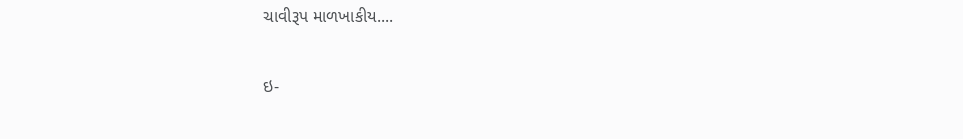ચાવીરૂપ માળખાકીય....

ઇ-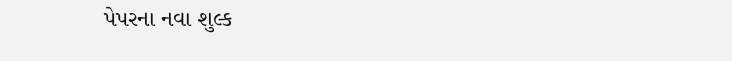પેપરના નવા શુલ્ક